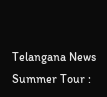Telangana News
Summer Tour :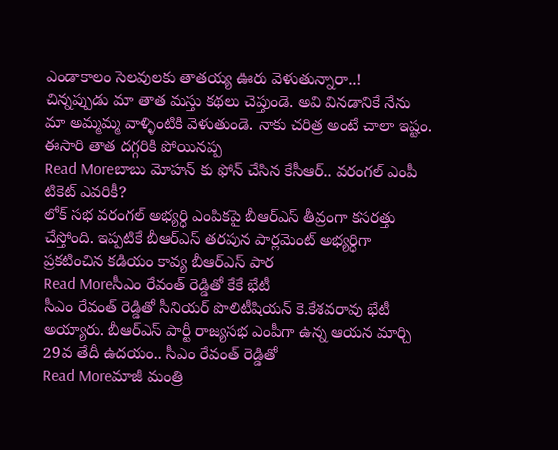ఎండాకాలం సెలవులకు తాతయ్య ఊరు వెళుతున్నారా..!
చిన్నప్పుడు మా తాత మస్తు కథలు చెప్తుండె. అవి వినడానికే నేను మా అమ్మమ్మ వాళ్ళింటికి వెళుతుండె. నాకు చరిత్ర అంటే చాలా ఇష్టం. ఈసారి తాత దగ్గరికి పోయినప్ప
Read Moreబాబు మోహన్ కు ఫోన్ చేసిన కేసీఆర్.. వరంగల్ ఎంపీ టికెట్ ఎవరికీ?
లోక్ సభ వరంగల్ అభ్యర్ధి ఎంపికపై బీఆర్ఎస్ తీవ్రంగా కసరత్తు చేస్తోంది. ఇప్పటికే బీఆర్ఎస్ తరపున పార్లమెంట్ అభ్యర్ధిగా ప్రకటించిన కడియం కావ్య బీఆర్ఎస్ పార
Read Moreసీఎం రేవంత్ రెడ్డితో కేకే భేటీ
సీఎం రేవంత్ రెడ్డితో సీనియర్ పొలిటీషియన్ కె.కేశవరావు భేటీ అయ్యారు. బీఆర్ఎస్ పార్టీ రాజ్యసభ ఎంపీగా ఉన్న ఆయన మార్చి 29వ తేదీ ఉదయం.. సీఎం రేవంత్ రెడ్డితో
Read Moreమాజీ మంత్రి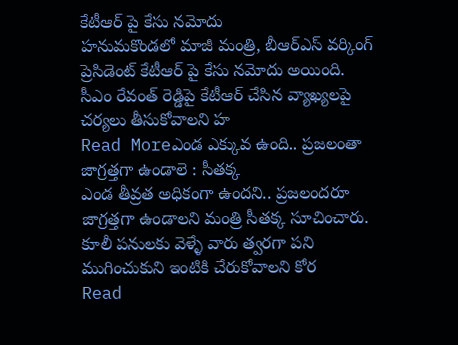కేటీఆర్ పై కేసు నమోదు
హనుమకొండలో మాజీ మంత్రి, బీఆర్ఎస్ వర్కింగ్ ప్రెసిడెంట్ కేటీఆర్ పై కేసు నమోదు అయింది. సీఎం రేవంత్ రెడ్డిపై కేటీఆర్ చేసిన వ్యాఖ్యలపై చర్యలు తీసుకోవాలని హ
Read Moreఎండ ఎక్కువ ఉంది.. ప్రజలంతా జాగ్రత్తగా ఉండాలె : సీతక్క
ఎండ తీవ్రత అధికంగా ఉందని.. ప్రజలందరూ జాగ్రత్తగా ఉండాలని మంత్రి సీతక్క సూచించారు. కూలీ పనులకు వెళ్ళే వారు త్వరగా పని ముగించుకుని ఇంటికి చేరుకోవాలని కోర
Read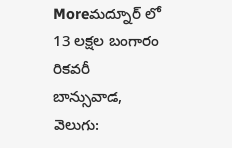Moreమద్నూర్ లో 13 లక్షల బంగారం రికవరీ
బాన్సువాడ, వెలుగు: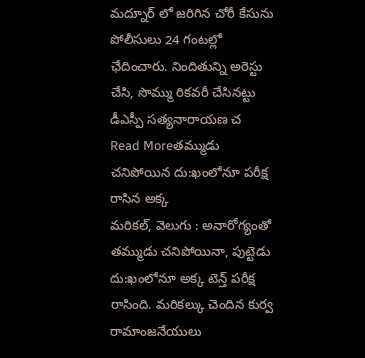మద్నూర్ లో జరిగిన చోరీ కేసును పోలీసులు 24 గంటల్లో ఛేదించారు. నిందితున్ని అరెస్టు చేసి, సొమ్ము రికవరీ చేసినట్టు డీఎస్పీ సత్యనారాయణ చ
Read Moreతమ్ముడు చనిపోయిన దు:ఖంలోనూ పరీక్ష రాసిన అక్క
మరికల్, వెలుగు : అనారోగ్యంతో తమ్ముడు చనిపోయినా, పుట్టెడు దు:ఖంలోనూ అక్క టెన్త్ పరీక్ష రాసింది. మరికల్కు చెందిన కుర్వ రామాంజనేయులు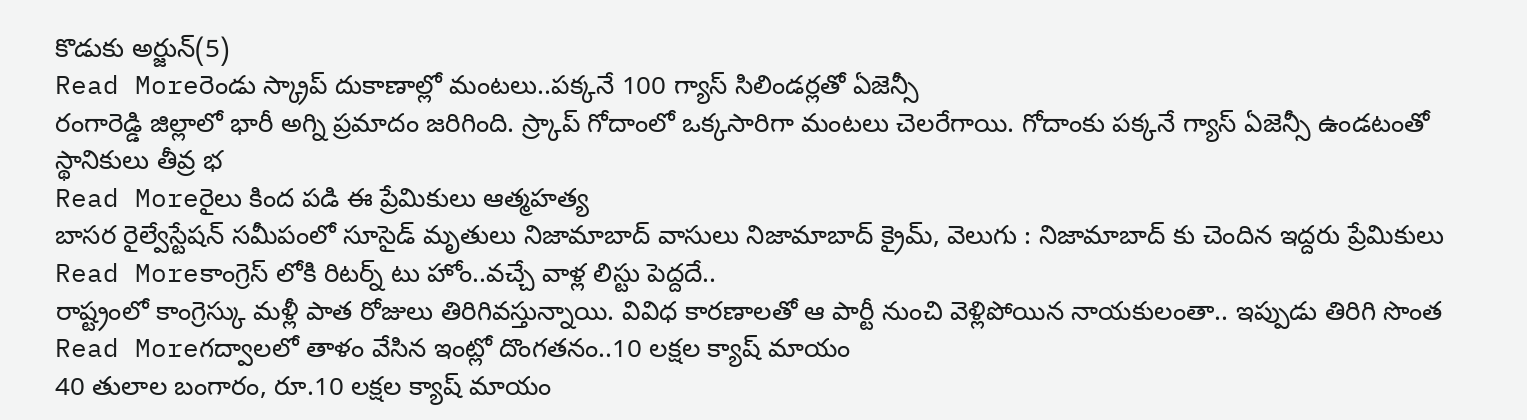కొడుకు అర్జున్(5)
Read Moreరెండు స్క్రాప్ దుకాణాల్లో మంటలు..పక్కనే 100 గ్యాస్ సిలిండర్లతో ఏజెన్సీ
రంగారెడ్డి జిల్లాలో భారీ అగ్ని ప్రమాదం జరిగింది. స్ర్కాప్ గోదాంలో ఒక్కసారిగా మంటలు చెలరేగాయి. గోదాంకు పక్కనే గ్యాస్ ఏజెన్సీ ఉండటంతో స్థానికులు తీవ్ర భ
Read Moreరైలు కింద పడి ఈ ప్రేమికులు ఆత్మహత్య
బాసర రైల్వేస్టేషన్ సమీపంలో సూసైడ్ మృతులు నిజామాబాద్ వాసులు నిజామాబాద్ క్రైమ్, వెలుగు : నిజామాబాద్ కు చెందిన ఇద్దరు ప్రేమికులు
Read Moreకాంగ్రెస్ లోకి రిటర్న్ టు హోం..వచ్చే వాళ్ల లిస్టు పెద్దదే..
రాష్ట్రంలో కాంగ్రెస్కు మళ్లీ పాత రోజులు తిరిగివస్తున్నాయి. వివిధ కారణాలతో ఆ పార్టీ నుంచి వెళ్లిపోయిన నాయకులంతా.. ఇప్పుడు తిరిగి సొంత
Read Moreగద్వాలలో తాళం వేసిన ఇంట్లో దొంగతనం..10 లక్షల క్యాష్ మాయం
40 తులాల బంగారం, రూ.10 లక్షల క్యాష్ మాయం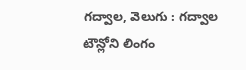గద్వాల, వెలుగు : గద్వాల టౌన్లోని లింగం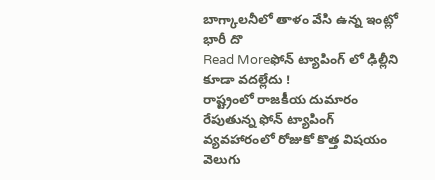బాగ్కాలనీలో తాళం వేసి ఉన్న ఇంట్లో భారీ దొ
Read Moreఫోన్ ట్యాపింగ్ లో ఢిల్లీని కూడా వదల్లేదు !
రాష్ట్రంలో రాజకీయ దుమారం రేపుతున్న ఫోన్ ట్యాపింగ్ వ్యవహారంలో రోజుకో కొత్త విషయం వెలుగు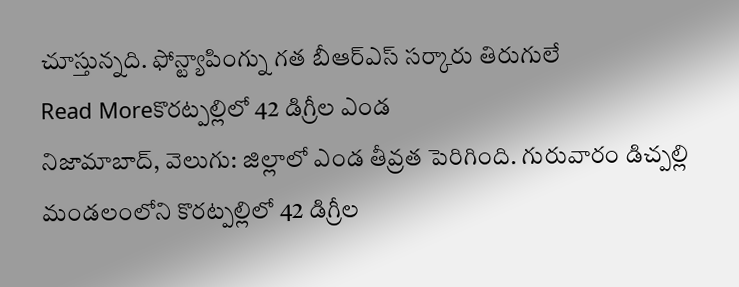చూస్తున్నది. ఫోన్ట్యాపింగ్ను గత బీఆర్ఎస్ సర్కారు తిరుగులే
Read Moreకొరట్పల్లిలో 42 డిగ్రీల ఎండ
నిజామాబాద్, వెలుగు: జిల్లాలో ఎండ తీవ్రత పెరిగింది. గురువారం డిచ్పల్లి మండలంలోని కొరట్పల్లిలో 42 డిగ్రీల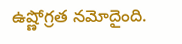ఉష్ణోగ్రత నమోదైంది.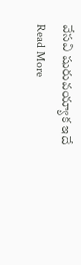వేసవి షురువయ్యాక ఇదే
Read More